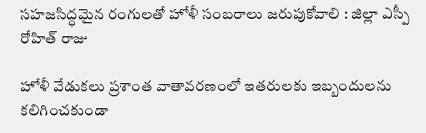సహజసిద్ధమైన రంగులతో హోళీ సంబరాలు జరుపుకోవాలి : జిల్లా ఎస్పీ రోహిత్ రాజు

హోళీ వేడుకలు ప్రశాంత వాతావరణంలో ఇతరులకు ఇబ్బందులను కలిగించకుండా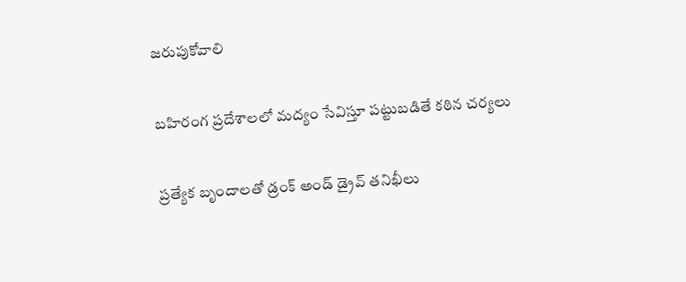జరుపుకోవాలి

బహిరంగ ప్రదేశాలలో మద్యం సేవిస్తూ పట్టుబడితే కఠిన చర్యలు

ప్రత్యేక బృందాలతో డ్రంక్ అండ్ డ్రైవ్ తనిఖీలు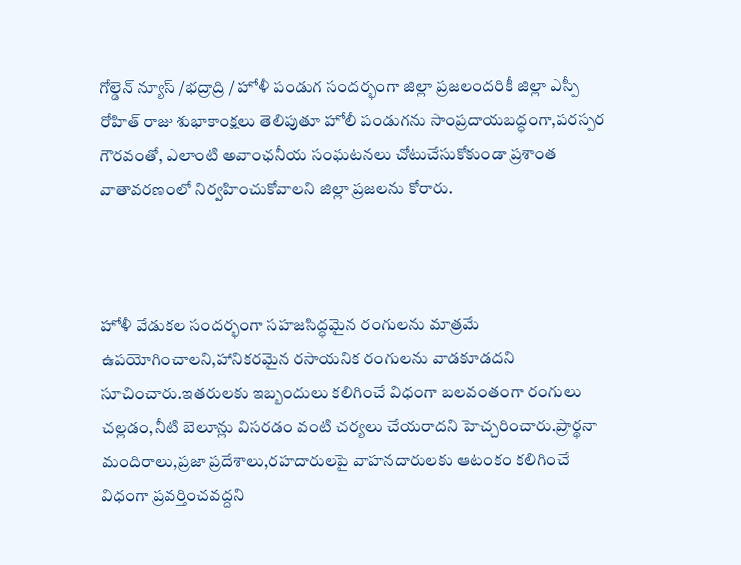గోల్డెన్ న్యూస్ /భద్రాద్రి / హోళీ పండుగ సందర్భంగా జిల్లా ప్రజలందరికీ జిల్లా ఎస్పీ రోహిత్ రాజు శుభాకాంక్షలు తెలిపుతూ హోలీ పండుగను సాంప్రదాయబద్ధంగా,పరస్పర గౌరవంతో, ఎలాంటి అవాంఛనీయ సంఘటనలు చోటుచేసుకోకుండా ప్రశాంత వాతావరణంలో నిర్వహించుకోవాలని జిల్లా ప్రజలను కోరారు.



హోళీ వేడుకల సందర్భంగా సహజసిద్ధమైన రంగులను మాత్రమే ఉపయోగించాలని,హానికరమైన రసాయనిక రంగులను వాడకూడదని సూచించారు.ఇతరులకు ఇబ్బందులు కలిగించే విధంగా బలవంతంగా రంగులు చల్లడం,నీటి బెలూన్లు విసరడం వంటి చర్యలు చేయరాదని హెచ్చరించారు.ప్రార్థనా మందిరాలు,ప్రజా ప్రదేశాలు,రహదారులపై వాహనదారులకు ఆటంకం కలిగించే విధంగా ప్రవర్తించవద్దని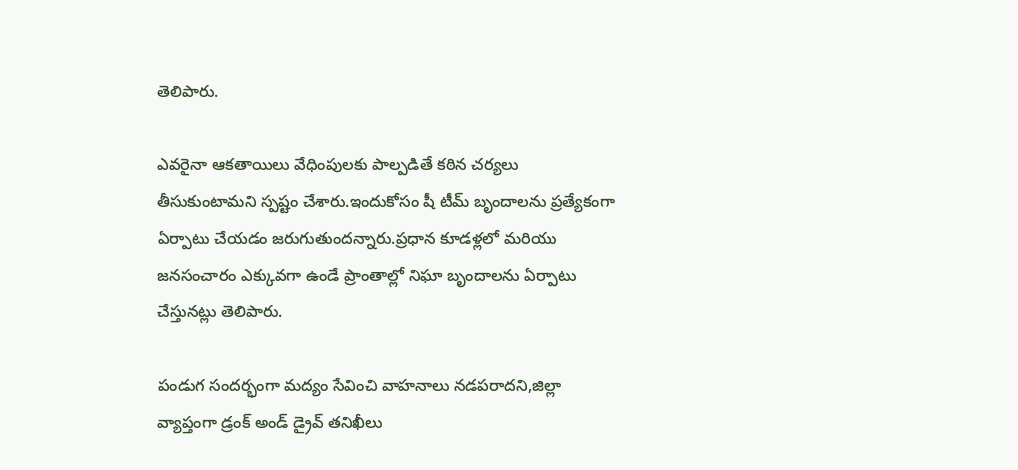తెలిపారు.

ఎవరైనా ఆకతాయిలు వేధింపులకు పాల్పడితే కఠిన చర్యలు తీసుకుంటామని స్పష్టం చేశారు.ఇందుకోసం షీ టీమ్ బృందాలను ప్రత్యేకంగా ఏర్పాటు చేయడం జరుగుతుందన్నారు.ప్రధాన కూడళ్లలో మరియు జనసంచారం ఎక్కువగా ఉండే ప్రాంతాల్లో నిఘా బృందాలను ఏర్పాటు చేస్తునట్లు తెలిపారు.

పండుగ సందర్భంగా మద్యం సేవించి వాహనాలు నడపరాదని,జిల్లా వ్యాప్తంగా డ్రంక్ అండ్ డ్రైవ్ తనిఖీలు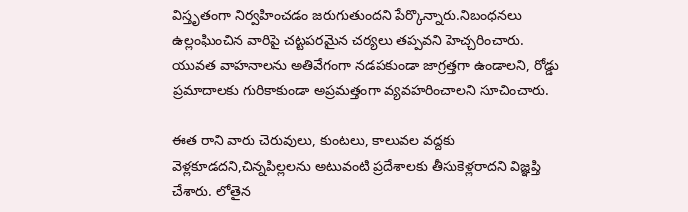విస్తృతంగా నిర్వహించడం జరుగుతుందని పేర్కొన్నారు.నిబంధనలు ఉల్లంఘించిన వారిపై చట్టపరమైన చర్యలు తప్పవని హెచ్చరించారు. యువత వాహనాలను అతివేగంగా నడపకుండా జాగ్రత్తగా ఉండాలని, రోడ్డు ప్రమాదాలకు గురికాకుండా అప్రమత్తంగా వ్యవహరించాలని సూచించారు.

ఈత రాని వారు చెరువులు, కుంటలు, కాలువల వద్దకు వెళ్లకూడదని,చిన్నపిల్లలను అటువంటి ప్రదేశాలకు తీసుకెళ్లరాదని విజ్ఞప్తి చేశారు. లోతైన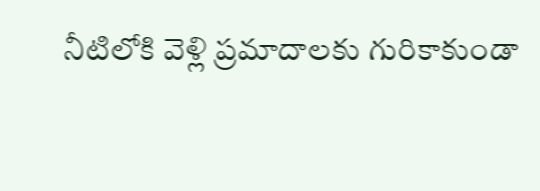నీటిలోకి వెళ్లి ప్రమాదాలకు గురికాకుండా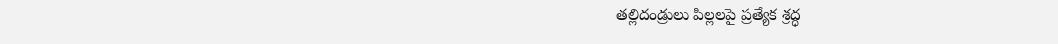తల్లిదండ్రులు పిల్లలపై ప్రత్యేక శ్రద్ధ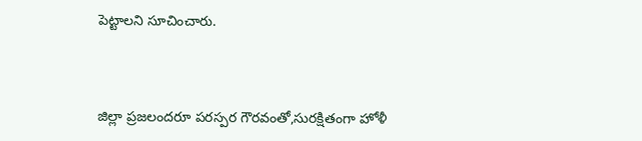పెట్టాలని సూచించారు.



జిల్లా ప్రజలందరూ పరస్పర గౌరవంతో,సురక్షితంగా హోళీ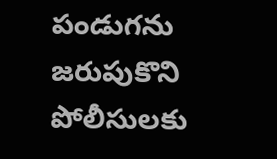పండుగను జరుపుకొని పోలీసులకు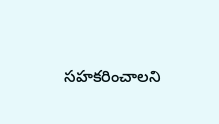సహకరించాలని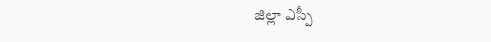జిల్లా ఎస్పీ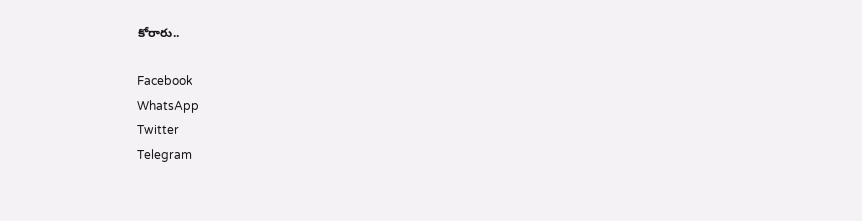కోరారు..

Facebook
WhatsApp
Twitter
Telegram